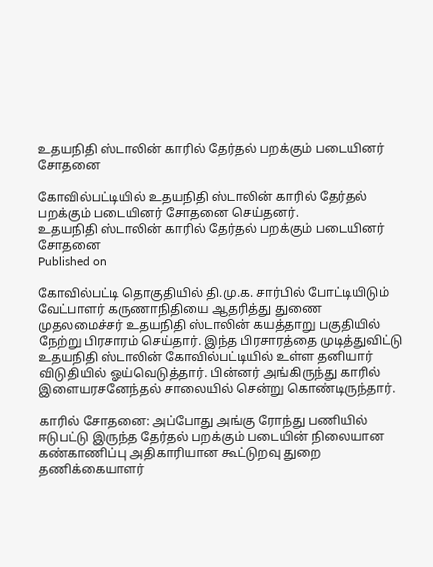உதயநிதி ஸ்டாலின் காரில் தேர்தல் பறக்கும் படையினர் சோதனை

கோவில்பட்டியில் உதயநிதி ஸ்டாலின் காரில் தேர்தல் பறக்கும் படையினர் சோதனை செய்தனர்.
உதயநிதி ஸ்டாலின் காரில் தேர்தல் பறக்கும் படையினர் சோதனை
Published on

கோவில்பட்டி தொகுதியில் தி.மு.க. சார்பில் போட்டியிடும் வேட்பாளர் கருணாநிதியை ஆதரித்து துணை முதலமைச்சர் உதயநிதி ஸ்டாலின் கயத்தாறு பகுதியில் நேற்று பிரசாரம் செய்தார். இந்த பிரசாரத்தை முடித்துவிட்டு உதயநிதி ஸ்டாலின் கோவில்பட்டியில் உள்ள தனியார் விடுதியில் ஓய்வெடுத்தார். பின்னர் அங்கிருந்து காரில் இளையரசனேந்தல் சாலையில் சென்று கொண்டிருந்தார்.

காரில் சோதனை: அப்போது அங்கு ரோந்து பணியில் ஈடுபட்டு இருந்த தேர்தல் பறக்கும் படையின் நிலையான கண்காணிப்பு அதிகாரியான கூட்டுறவு துறை தணிக்கையாளர்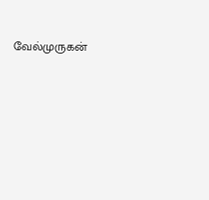வேல்முருகன்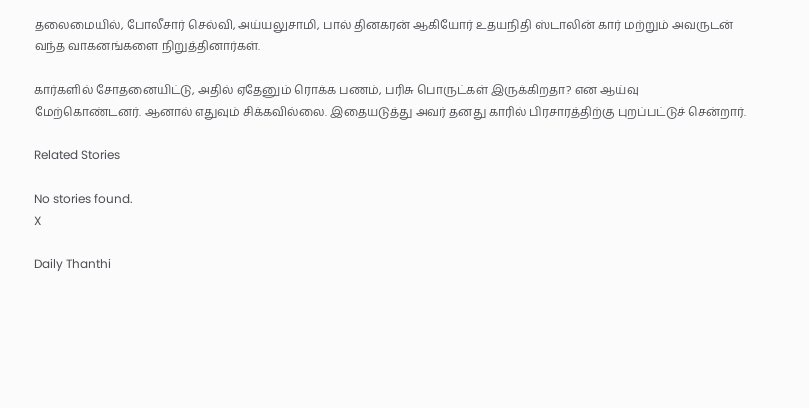தலைமையில், போலீசார் செல்வி, அய்யலுசாமி, பால் தினகரன் ஆகியோர் உதயநிதி ஸ்டாலின் கார் மற்றும் அவருடன் வந்த வாகனங்களை நிறுத்தினார்கள்.

கார்களில் சோதனையிட்டு, அதில் ஏதேனும் ரொக்க பணம், பரிசு பொருட்கள் இருக்கிறதா? என ஆய்வு மேற்கொண்டனர். ஆனால் எதுவும் சிக்கவில்லை. இதையடுத்து அவர் தனது காரில் பிரசாரத்திற்கு புறப்பட்டுச் சென்றார்.

Related Stories

No stories found.
X

Daily Thanthi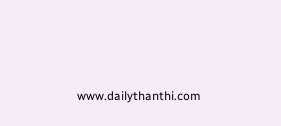www.dailythanthi.com